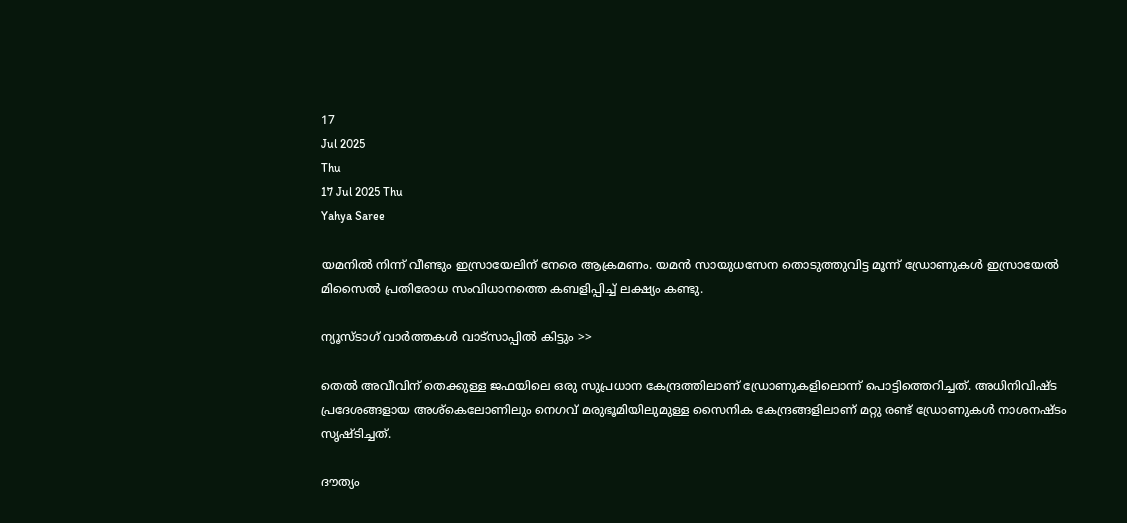17
Jul 2025
Thu
17 Jul 2025 Thu
Yahya Saree

യമനില്‍ നിന്ന് വീണ്ടും ഇസ്രായേലിന് നേരെ ആക്രമണം. യമന്‍ സായുധസേന തൊടുത്തുവിട്ട മൂന്ന് ഡ്രോണുകള്‍ ഇസ്രായേല്‍ മിസൈല്‍ പ്രതിരോധ സംവിധാനത്തെ കബളിപ്പിച്ച് ലക്ഷ്യം കണ്ടു.

ന്യൂസ്ടാഗ് വാര്‍ത്തകള്‍ വാട്‌സാപ്പില്‍ കിട്ടും >>

തെല്‍ അവീവിന് തെക്കുള്ള ജഫയിലെ ഒരു സുപ്രധാന കേന്ദ്രത്തിലാണ് ഡ്രോണുകളിലൊന്ന് പൊട്ടിത്തെറിച്ചത്. അധിനിവിഷ്ട പ്രദേശങ്ങളായ അശ്‌കെലോണിലും നെഗവ് മരുഭൂമിയിലുമുള്ള സൈനിക കേന്ദ്രങ്ങളിലാണ് മറ്റു രണ്ട് ഡ്രോണുകള്‍ നാശനഷ്ടം സൃഷ്ടിച്ചത്.

ദൗത്യം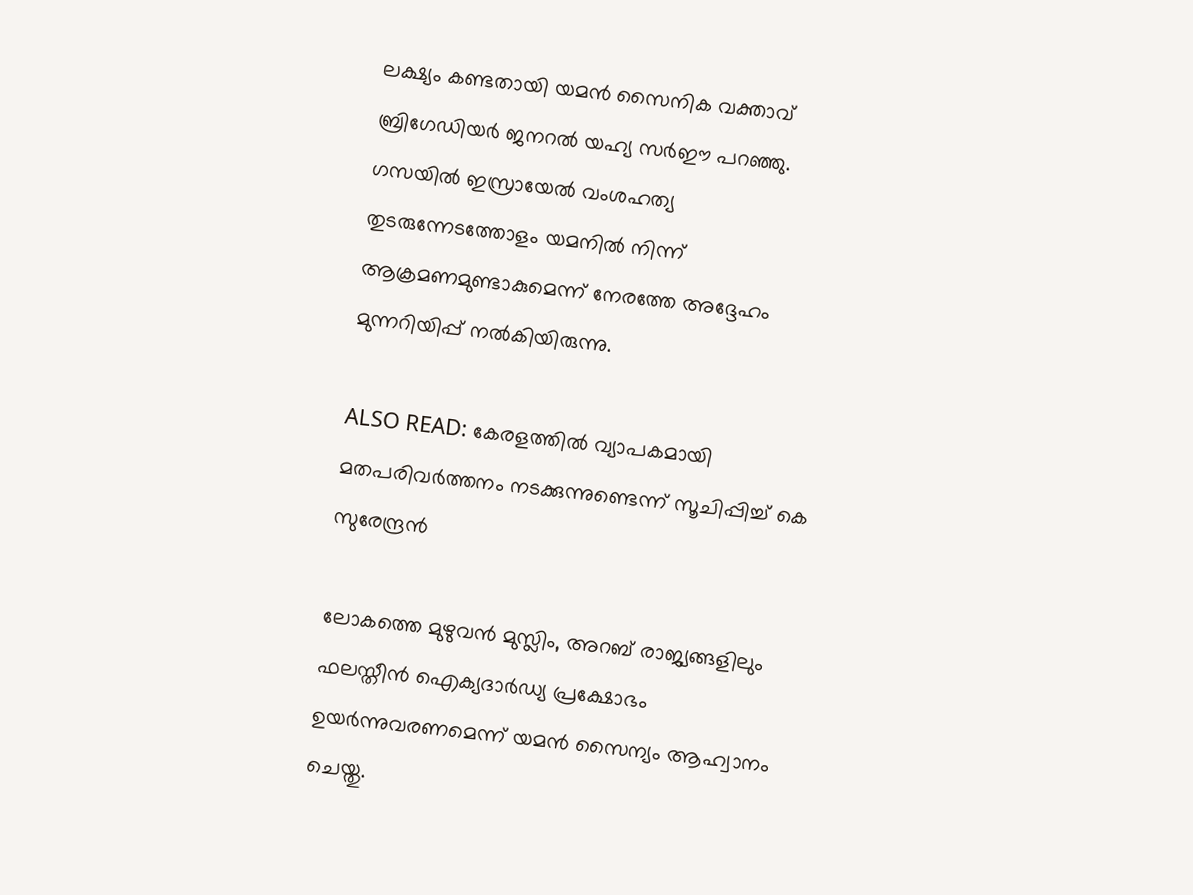ലക്ഷ്യം കണ്ടതായി യമന്‍ സൈനിക വക്താവ് ബ്രിഗേഡിയര്‍ ജനറല്‍ യഹ്യ സര്‍ഈ പറഞ്ഞു. ഗസയില്‍ ഇസ്രായേല്‍ വംശഹത്യ തുടരുന്നേടത്തോളം യമനില്‍ നിന്ന് ആക്രമണമുണ്ടാകുമെന്ന് നേരത്തേ അദ്ദേഹം മുന്നറിയിപ്പ് നല്‍കിയിരുന്നു.

ALSO READ: കേരളത്തില്‍ വ്യാപകമായി മതപരിവര്‍ത്തനം നടക്കുന്നുണ്ടെന്ന് സൂചിപ്പിച്ച് കെ സുരേന്ദ്രന്‍

ലോകത്തെ മുഴുവന്‍ മുസ്ലിം, അറബ് രാജ്യങ്ങളിലും ഫലസ്തീന്‍ ഐക്യദാര്‍ഡ്യ പ്രക്ഷോഭം ഉയര്‍ന്നുവരണമെന്ന് യമന്‍ സൈന്യം ആഹ്വാനം ചെയ്തു.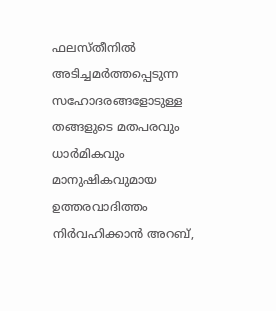ഫലസ്തീനില്‍ അടിച്ചമര്‍ത്തപ്പെടുന്ന സഹോദരങ്ങളോടുള്ള തങ്ങളുടെ മതപരവും ധാര്‍മികവും മാനുഷികവുമായ ഉത്തരവാദിത്തം നിര്‍വഹിക്കാന്‍ അറബ്,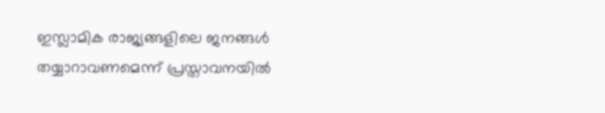ഇസ്ലാമിക രാജ്യങ്ങളിലെ ജനങ്ങള്‍ തയ്യാറാവണമെന്ന് പ്രസ്താവനയില്‍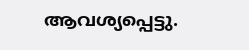ആവശ്യപ്പെട്ടു.